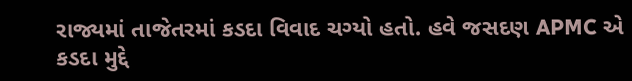રાજ્યમાં તાજેતરમાં કડદા વિવાદ ચગ્યો હતો. હવે જસદણ APMC એ કડદા મુદ્દે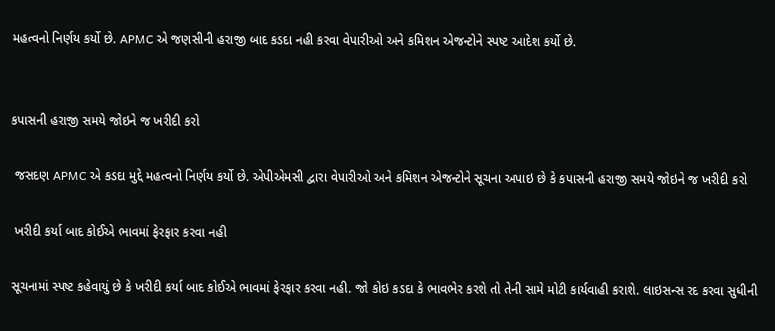મહત્વનો નિર્ણય કર્યો છે. APMC એ જણસીની હરાજી બાદ કડદા નહી કરવા વેપારીઓ અને કમિશન એજન્ટોને સ્પષ્ટ આદેશ કર્યો છે.


કપાસની હરાજી સમયે જોઇને જ ખરીદી કરો

 જસદણ APMC એ કડદા મુદ્દે મહત્વનો નિર્ણય કર્યો છે. એપીએમસી દ્વારા વેપારીઓ અને કમિશન એજન્ટોને સૂચના અપાઇ છે કે કપાસની હરાજી સમયે જોઇને જ ખરીદી કરો

 ખરીદી કર્યા બાદ કોઈએ ભાવમાં ફેરફાર કરવા નહી

સૂચનામાં સ્પષ્ટ કહેવાયું છે કે ખરીદી કર્યા બાદ કોઈએ ભાવમાં ફેરફાર કરવા નહી. જો કોઇ કડદા કે ભાવભેર કરશે તો તેની સામે મોટી કાર્યવાહી કરાશે. લાઇસન્સ રદ કરવા સુધીની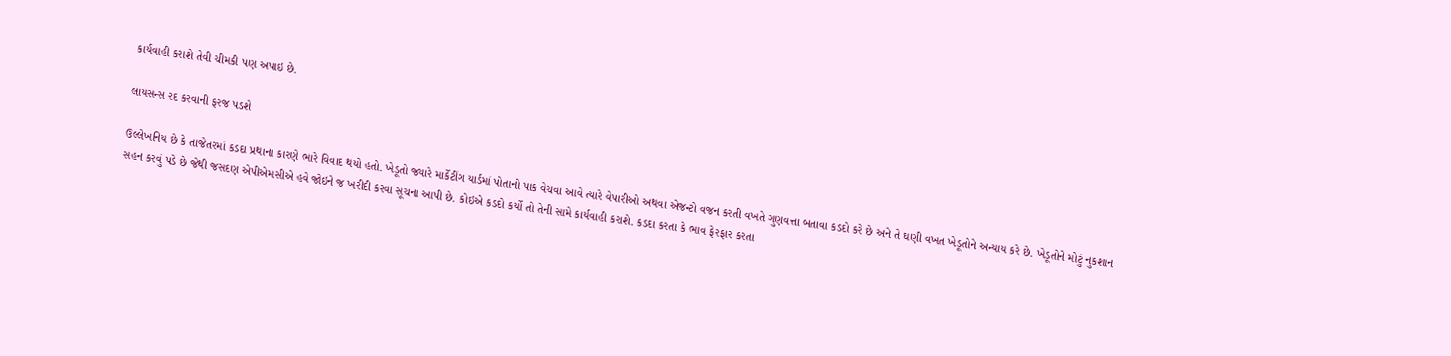કાર્યવાહી કરાશે તેવી ચીમકી પણ અપાઇ છે.

લાયસન્સ રદ કરવાની ફરજ પડશે

ઉલ્લેખનિય છે કે તાજેતરમાં કડદા પ્રથાના કારણે ભારે વિવાદ થયો હતો. ખેડૂતો જ્યારે માર્કેટીંગ યાર્ડમાં પોતાનો પાક વેચવા આવે ત્યારે વેપારીઓ અથવા એજન્ટો વજન કરતી વખતે ગુણવત્તા બતાવા કડદો કરે છે અને તે ઘણી વખત ખેડૂતોને અન્યાય કરે છે. ખેડૂતોને મોટું નુકશાન સહન કરવું પડે છે જેથી જસદણ એપીએમસીએ હવે જોઇને જ ખરીદી કરવા સૂચના આપી છે. કોઇએ કડદો કર્યો તો તેની સામે કાર્યવાહી કરાશે. કડદા કરતા કે ભાવ ફેરફાર કરતા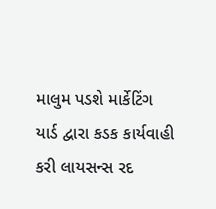માલુમ પડશે માર્કેટિંગ યાર્ડ દ્વારા કડક કાર્યવાહી કરી લાયસન્સ રદ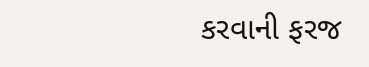કરવાની ફરજ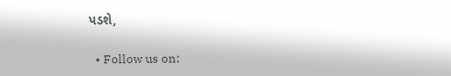પડશે,

  • Follow us on: